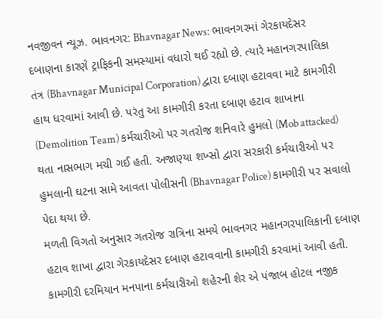નવજીવન ન્યૂઝ. ભાવનગર: Bhavnagar News: ભાવનગરમાં ગેરકાયદેસર દબાણના કારણે ટ્રાફિકની સમસ્યામાં વધારો થઈ રહ્યો છે. ત્યારે મહાનગરપાલિકા તંત્ર (Bhavnagar Municipal Corporation) દ્વારા દબાણ હટાવવા માટે કામગીરી હાથ ધરવામાં આવી છે. પરંતુ આ કામગીરી કરતા દબાણ હટાવ શાખાના (Demolition Team) કર્મચારીઓ પર ગતરોજ શનિવારે હુમલો (Mob attacked) થતા નાસભાગ મચી ગઈ હતી. અજાણ્યા શખ્સો દ્વારા સરકારી કર્મચારીઓ પર હુમલાની ઘટના સામે આવતા પોલીસની (Bhavnagar Police) કામગીરી પર સવાલો પેદા થયા છે.
મળતી વિગતો અનુસાર ગતરોજ રાત્રિના સમયે ભાવનગર મહાનગરપાલિકાની દબાણ હટાવ શાખા દ્વારા ગેરકાયદેસર દબાણ હટાવવાની કામગીરી કરવામાં આવી હતી. કામગીરી દરમિયાન મનપાના કર્મચારીઓ શહેરની શેર એ પંજાબ હોટલ નજીક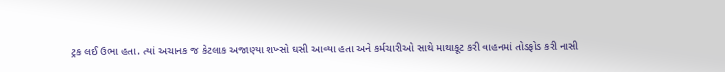ટ્રક લઈ ઉભા હતા. ત્યાં અચાનક જ કેટલાક અજાણ્યા શખ્સો ઘસી આવ્યા હતા અને કર્મચારીઓ સાથે માથાકૂટ કરી વાહનમાં તોડફોડ કરી નાસી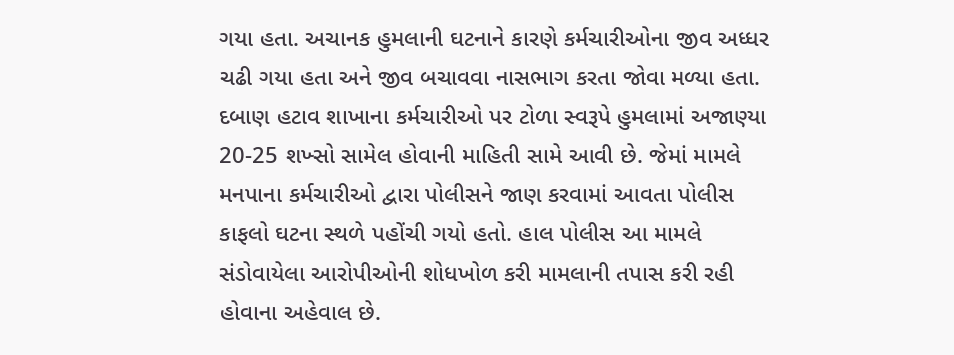ગયા હતા. અચાનક હુમલાની ઘટનાને કારણે કર્મચારીઓના જીવ અધ્ધર ચઢી ગયા હતા અને જીવ બચાવવા નાસભાગ કરતા જોવા મળ્યા હતા.
દબાણ હટાવ શાખાના કર્મચારીઓ પર ટોળા સ્વરૂપે હુમલામાં અજાણ્યા 20-25 શખ્સો સામેલ હોવાની માહિતી સામે આવી છે. જેમાં મામલે મનપાના કર્મચારીઓ દ્વારા પોલીસને જાણ કરવામાં આવતા પોલીસ કાફલો ઘટના સ્થળે પહોંચી ગયો હતો. હાલ પોલીસ આ મામલે સંડોવાયેલા આરોપીઓની શોધખોળ કરી મામલાની તપાસ કરી રહી હોવાના અહેવાલ છે.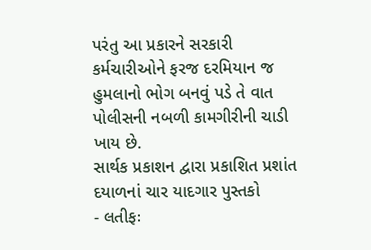પરંતુ આ પ્રકારને સરકારી કર્મચારીઓને ફરજ દરમિયાન જ હુમલાનો ભોગ બનવું પડે તે વાત પોલીસની નબળી કામગીરીની ચાડી ખાય છે.
સાર્થક પ્રકાશન દ્વારા પ્રકાશિત પ્રશાંત દયાળનાં ચાર યાદગાર પુસ્તકો
- લતીફઃ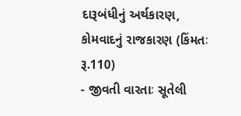દારૂબંધીનું અર્થકારણ, કોમવાદનું રાજકારણ (કિંમતઃ રૂ.110)
- જીવતી વારતાઃ સૂતેલી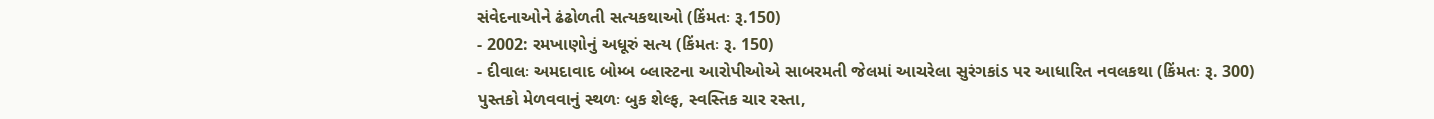સંવેદનાઓને ઢંઢોળતી સત્યકથાઓ (કિંમતઃ રૂ.150)
- 2002: રમખાણોનું અધૂરું સત્ય (કિંમતઃ રૂ. 150)
- દીવાલઃ અમદાવાદ બોમ્બ બ્લાસ્ટના આરોપીઓએ સાબરમતી જેલમાં આચરેલા સુરંગકાંડ પર આધારિત નવલકથા (કિંમતઃ રૂ. 300)
પુસ્તકો મેળવવાનું સ્થળઃ બુક શેલ્ફ, સ્વસ્તિક ચાર રસ્તા,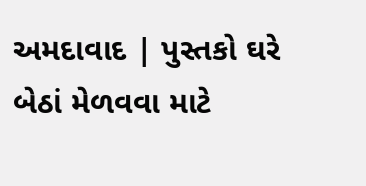અમદાવાદ | પુસ્તકો ઘરે બેઠાં મેળવવા માટે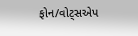ફોન/વોટ્સએપ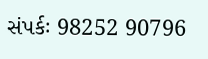સંપર્કઃ 98252 90796